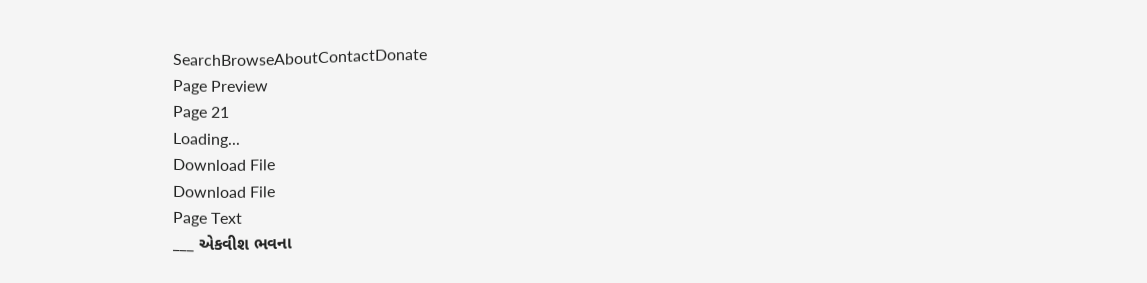SearchBrowseAboutContactDonate
Page Preview
Page 21
Loading...
Download File
Download File
Page Text
___ એકવીશ ભવના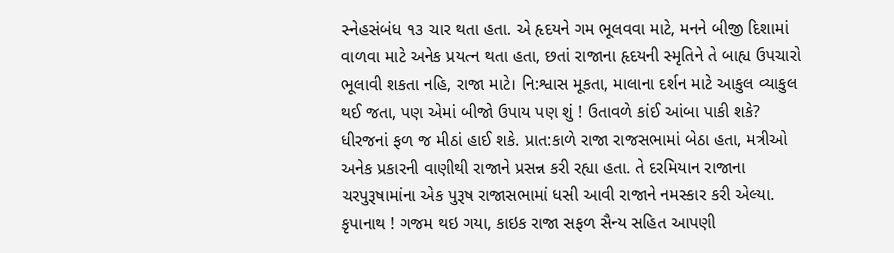સ્નેહસંબંધ ૧૩ ચાર થતા હતા. એ હૃદયને ગમ ભૂલવવા માટે, મનને બીજી દિશામાં વાળવા માટે અનેક પ્રયત્ન થતા હતા, છતાં રાજાના હૃદયની સ્મૃતિને તે બાહ્ય ઉપચારો ભૂલાવી શકતા નહિ, રાજા માટે। નિ:શ્વાસ મૂકતા, માલાના દર્શન માટે આકુલ વ્યાકુલ થઈ જતા, પણ એમાં બીજો ઉપાય પણ શું ! ઉતાવળે કાંઈ આંબા પાકી શકે? ધીરજનાં ફળ જ મીઠાં હાઈ શકે. પ્રાત:કાળે રાજા રાજસભામાં બેઠા હતા, મત્રીઓ અનેક પ્રકારની વાણીથી રાજાને પ્રસન્ન કરી રહ્યા હતા. તે દરમિયાન રાજાના ચરપુરૂષામાંના એક પુરૂષ રાજાસભામાં ધસી આવી રાજાને નમસ્કાર કરી એલ્યા. કૃપાનાથ ! ગજમ થઇ ગયા, કાઇક રાજા સફળ સૈન્ય સહિત આપણી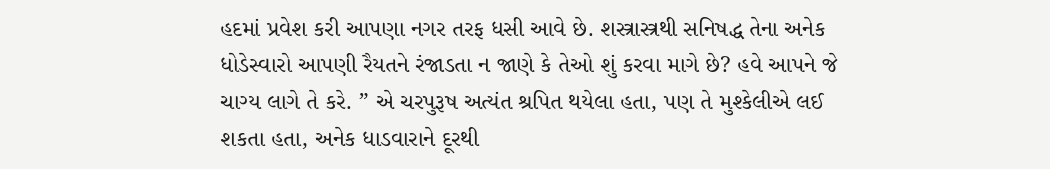હદમાં પ્રવેશ કરી આપણા નગર તરફ ધસી આવે છે. શસ્ત્રાસ્ત્રથી સનિષદ્ધ તેના અનેક ધોડેસ્વારો આપણી રૈયતને રંજાડતા ન જાણે કે તેઓ શું કરવા માગે છે? હવે આપને જે ચાગ્ય લાગે તે કરે. ” એ ચરપુરૂષ અત્યંત શ્રપિત થયેલા હતા, પણ તે મુશ્કેલીએ લઈ શકતા હતા, અનેક ધાડવારાને દૂરથી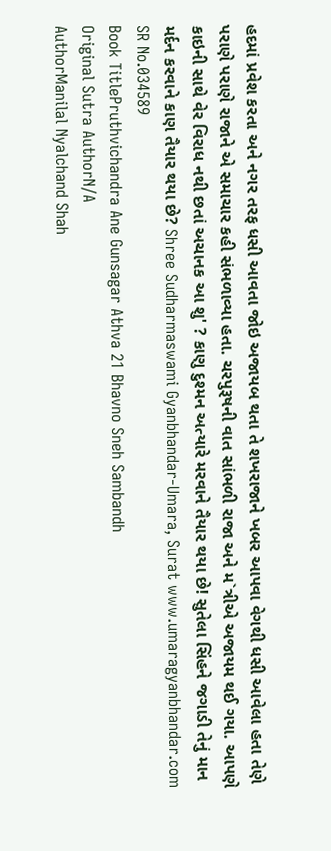હદમાં પ્રવેશ કરતા અને નગર તરફ ધસી આવતા જોઇ અજાયબ થતા તે શખરાજાને ખબર આપવા વેગથી ધસી આવેલા હતા તેણે પરાણે પરાણે રાજાને એ સમાચાર કહી સંભળાવ્યા હતા. ચરપુરૂષની વાત સાંભળી રાજા અને મ`ત્રીએ અજાયમ થઈ ગયા. આપણે કાઇની સાથે વેર વિરાધ નથી છતાં અચાનક આ શુ' ? કાણુ દુશ્મન અત્યારે મરવાને તૈયાર થયા છે! સુતેલા સિંહને જગાડી તેનું માન મર્દન કરવાને કાણ તૈયાર થયા છે? Shree Sudharmaswami Gyanbhandar-Umara, Surat www.umaragyanbhandar.com
SR No.034589
Book TitlePruthvichandra Ane Gunsagar Athva 21 Bhavno Sneh Sambandh
Original Sutra AuthorN/A
AuthorManilal Nyalchand Shah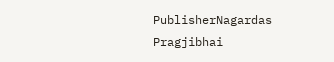PublisherNagardas Pragjibhai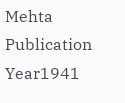Mehta
Publication Year1941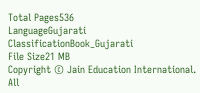Total Pages536
LanguageGujarati
ClassificationBook_Gujarati
File Size21 MB
Copyright © Jain Education International. All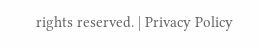rights reserved. | Privacy Policy